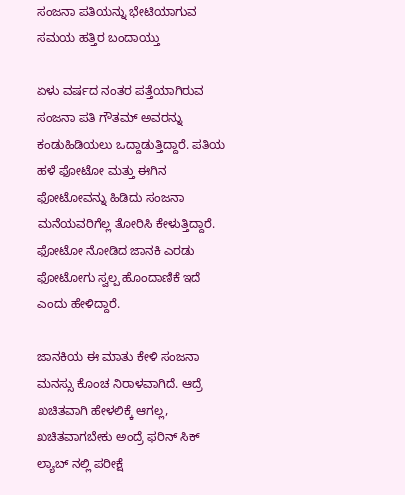ಸಂಜನಾ ಪತಿಯನ್ನು ಭೇಟಿಯಾಗುವ ಸಮಯ ಹತ್ತಿರ ಬಂದಾಯ್ತು

ಏಳು ವರ್ಷದ ನಂತರ ಪತ್ತೆಯಾಗಿರುವ ಸಂಜನಾ ಪತಿ ಗೌತಮ್ ಅವರನ್ನು ಕಂಡುಹಿಡಿಯಲು ಒದ್ದಾಡುತ್ತಿದ್ದಾರೆ. ಪತಿಯ ಹಳೆ ಫೋಟೋ ಮತ್ತು ಈಗಿನ ಫೋಟೋವನ್ನು ಹಿಡಿದು ಸಂಜನಾ ಮನೆಯವರಿಗೆಲ್ಲ ತೋರಿಸಿ ಕೇಳುತ್ತಿದ್ದಾರೆ. ಫೋಟೋ ನೋಡಿದ ಜಾನಕಿ ಎರಡು ಫೋಟೋಗು ಸ್ವಲ್ಪ ಹೊಂದಾಣಿಕೆ ಇದೆ ಎಂದು ಹೇಳಿದ್ದಾರೆ.

ಜಾನಕಿಯ ಈ ಮಾತು ಕೇಳಿ ಸಂಜನಾ ಮನಸ್ಸು ಕೊಂಚ ನಿರಾಳವಾಗಿದೆ. ಆದ್ರೆ ಖಚಿತವಾಗಿ ಹೇಳಲಿಕ್ಕೆ ಆಗಲ್ಲ, ಖಚಿತವಾಗಬೇಕು ಅಂದ್ರೆ ಫರಿನ್ ಸಿಕ್ ಲ್ಯಾಬ್ ನಲ್ಲಿ ಪರೀಕ್ಷೆ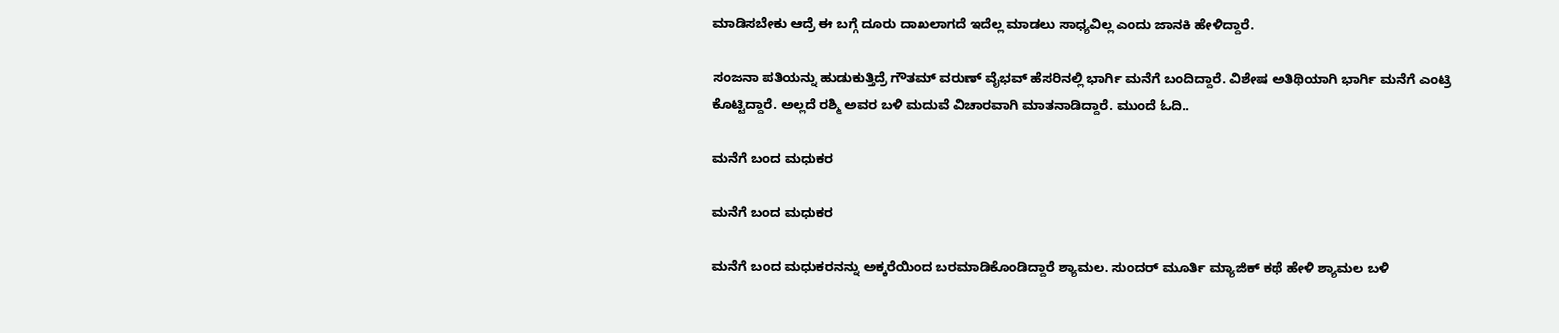ಮಾಡಿಸಬೇಕು ಆದ್ರೆ ಈ ಬಗ್ಗೆ ದೂರು ದಾಖಲಾಗದೆ ಇದೆಲ್ಲ ಮಾಡಲು ಸಾಧ್ಯವಿಲ್ಲ ಎಂದು ಜಾನಕಿ ಹೇಳಿದ್ದಾರೆ.

ಸಂಜನಾ ಪತಿಯನ್ನು ಹುಡುಕುತ್ತಿದ್ರೆ ಗೌತಮ್ ವರುಣ್ ವೈಭವ್ ಹೆಸರಿನಲ್ಲಿ ಭಾರ್ಗಿ ಮನೆಗೆ ಬಂದಿದ್ದಾರೆ. ವಿಶೇಷ ಅತಿಥಿಯಾಗಿ ಭಾರ್ಗಿ ಮನೆಗೆ ಎಂಟ್ರಿ ಕೊಟ್ಟಿದ್ದಾರೆ. ಅಲ್ಲದೆ ರಶ್ಮಿ ಅವರ ಬಳಿ ಮದುವೆ ವಿಚಾರವಾಗಿ ಮಾತನಾಡಿದ್ದಾರೆ. ಮುಂದೆ ಓದಿ..

ಮನೆಗೆ ಬಂದ ಮಧುಕರ

ಮನೆಗೆ ಬಂದ ಮಧುಕರ

ಮನೆಗೆ ಬಂದ ಮಧುಕರನನ್ನು ಅಕ್ಕರೆಯಿಂದ ಬರಮಾಡಿಕೊಂಡಿದ್ದಾರೆ ಶ್ಯಾಮಲ. ಸುಂದರ್ ಮೂರ್ತಿ ಮ್ಯಾಜಿಕ್ ಕಥೆ ಹೇಳಿ ಶ್ಯಾಮಲ ಬಳಿ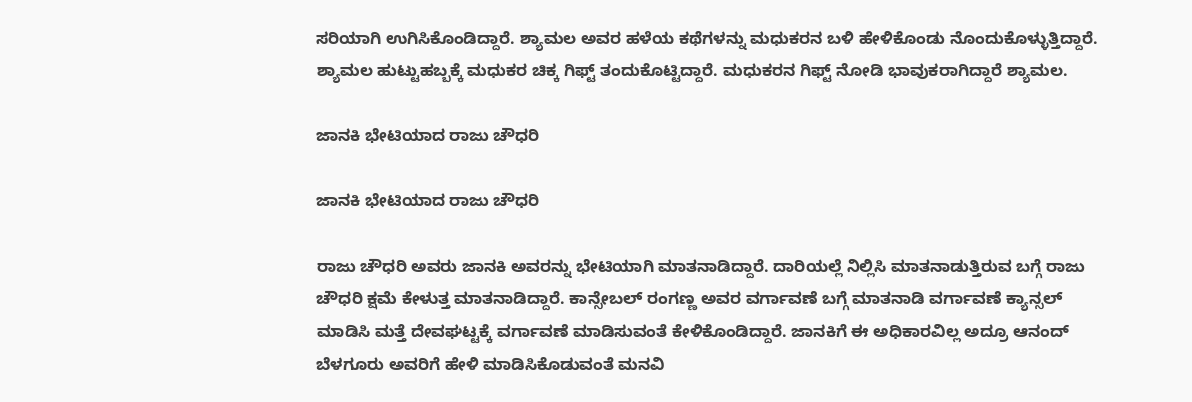ಸರಿಯಾಗಿ ಉಗಿಸಿಕೊಂಡಿದ್ದಾರೆ. ಶ್ಯಾಮಲ ಅವರ ಹಳೆಯ ಕಥೆಗಳನ್ನು ಮಧುಕರನ ಬಳಿ ಹೇಳಿಕೊಂಡು ನೊಂದುಕೊಳ್ಳುತ್ತಿದ್ದಾರೆ. ಶ್ಯಾಮಲ ಹುಟ್ಟುಹಬ್ಬಕ್ಕೆ ಮಧುಕರ ಚಿಕ್ಕ ಗಿಫ್ಟ್ ತಂದುಕೊಟ್ಟಿದ್ದಾರೆ. ಮಧುಕರನ ಗಿಫ್ಟ್ ನೋಡಿ ಭಾವುಕರಾಗಿದ್ದಾರೆ ಶ್ಯಾಮಲ.

ಜಾನಕಿ ಭೇಟಿಯಾದ ರಾಜು ಚೌಧರಿ

ಜಾನಕಿ ಭೇಟಿಯಾದ ರಾಜು ಚೌಧರಿ

ರಾಜು ಚೌಧರಿ ಅವರು ಜಾನಕಿ ಅವರನ್ನು ಭೇಟಿಯಾಗಿ ಮಾತನಾಡಿದ್ದಾರೆ. ದಾರಿಯಲ್ಲೆ ನಿಲ್ಲಿಸಿ ಮಾತನಾಡುತ್ತಿರುವ ಬಗ್ಗೆ ರಾಜು ಚೌಧರಿ ಕ್ಷಮೆ ಕೇಳುತ್ತ ಮಾತನಾಡಿದ್ದಾರೆ. ಕಾನ್ಸೇಬಲ್ ರಂಗಣ್ಣ ಅವರ ವರ್ಗಾವಣೆ ಬಗ್ಗೆ ಮಾತನಾಡಿ ವರ್ಗಾವಣೆ ಕ್ಯಾನ್ಸಲ್ ಮಾಡಿಸಿ ಮತ್ತೆ ದೇವಘಟ್ಟಕ್ಕೆ ವರ್ಗಾವಣೆ ಮಾಡಿಸುವಂತೆ ಕೇಳಿಕೊಂಡಿದ್ದಾರೆ. ಜಾನಕಿಗೆ ಈ ಅಧಿಕಾರವಿಲ್ಲ ಅದ್ರೂ ಆನಂದ್ ಬೆಳಗೂರು ಅವರಿಗೆ ಹೇಳಿ ಮಾಡಿಸಿಕೊಡುವಂತೆ ಮನವಿ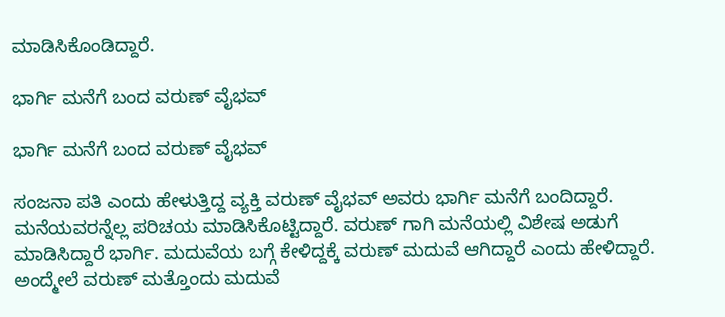ಮಾಡಿಸಿಕೊಂಡಿದ್ದಾರೆ.

ಭಾರ್ಗಿ ಮನೆಗೆ ಬಂದ ವರುಣ್ ವೈಭವ್

ಭಾರ್ಗಿ ಮನೆಗೆ ಬಂದ ವರುಣ್ ವೈಭವ್

ಸಂಜನಾ ಪತಿ ಎಂದು ಹೇಳುತ್ತಿದ್ದ ವ್ಯಕ್ತಿ ವರುಣ್ ವೈಭವ್ ಅವರು ಭಾರ್ಗಿ ಮನೆಗೆ ಬಂದಿದ್ದಾರೆ. ಮನೆಯವರನ್ನೆಲ್ಲ ಪರಿಚಯ ಮಾಡಿಸಿಕೊಟ್ಟಿದ್ದಾರೆ. ವರುಣ್ ಗಾಗಿ ಮನೆಯಲ್ಲಿ ವಿಶೇಷ ಅಡುಗೆ ಮಾಡಿಸಿದ್ದಾರೆ ಭಾರ್ಗಿ. ಮದುವೆಯ ಬಗ್ಗೆ ಕೇಳಿದ್ದಕ್ಕೆ ವರುಣ್ ಮದುವೆ ಆಗಿದ್ದಾರೆ ಎಂದು ಹೇಳಿದ್ದಾರೆ. ಅಂದ್ಮೇಲೆ ವರುಣ್ ಮತ್ತೊಂದು ಮದುವೆ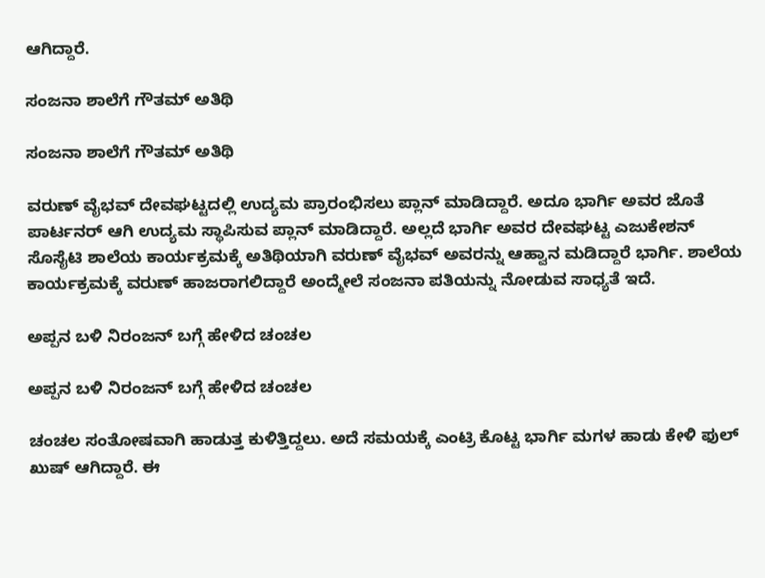ಆಗಿದ್ದಾರೆ.

ಸಂಜನಾ ಶಾಲೆಗೆ ಗೌತಮ್ ಅತಿಥಿ

ಸಂಜನಾ ಶಾಲೆಗೆ ಗೌತಮ್ ಅತಿಥಿ

ವರುಣ್ ವೈಭವ್ ದೇವಘಟ್ಟದಲ್ಲಿ ಉದ್ಯಮ ಪ್ರಾರಂಭಿಸಲು ಪ್ಲಾನ್ ಮಾಡಿದ್ದಾರೆ. ಅದೂ ಭಾರ್ಗಿ ಅವರ ಜೊತೆ ಪಾರ್ಟನರ್ ಆಗಿ ಉದ್ಯಮ ಸ್ಥಾಪಿಸುವ ಪ್ಲಾನ್ ಮಾಡಿದ್ದಾರೆ. ಅಲ್ಲದೆ ಭಾರ್ಗಿ ಅವರ ದೇವಘಟ್ಟ ಎಜುಕೇಶನ್ ಸೊಸೈಟಿ ಶಾಲೆಯ ಕಾರ್ಯಕ್ರಮಕ್ಕೆ ಅತಿಥಿಯಾಗಿ ವರುಣ್ ವೈಭವ್ ಅವರನ್ನು ಆಹ್ವಾನ ಮಡಿದ್ದಾರೆ ಭಾರ್ಗಿ. ಶಾಲೆಯ ಕಾರ್ಯಕ್ರಮಕ್ಕೆ ವರುಣ್ ಹಾಜರಾಗಲಿದ್ದಾರೆ ಅಂದ್ಮೇಲೆ ಸಂಜನಾ ಪತಿಯನ್ನು ನೋಡುವ ಸಾಧ್ಯತೆ ಇದೆ.

ಅಪ್ಪನ ಬಳಿ ನಿರಂಜನ್ ಬಗ್ಗೆ ಹೇಳಿದ ಚಂಚಲ

ಅಪ್ಪನ ಬಳಿ ನಿರಂಜನ್ ಬಗ್ಗೆ ಹೇಳಿದ ಚಂಚಲ

ಚಂಚಲ ಸಂತೋಷವಾಗಿ ಹಾಡುತ್ತ ಕುಳಿತ್ತಿದ್ದಲು. ಅದೆ ಸಮಯಕ್ಕೆ ಎಂಟ್ರಿ ಕೊಟ್ಟ ಭಾರ್ಗಿ ಮಗಳ ಹಾಡು ಕೇಳಿ ಫುಲ್ ಖುಷ್ ಆಗಿದ್ದಾರೆ. ಈ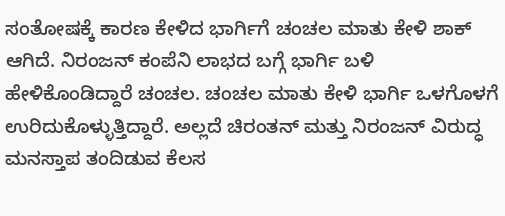ಸಂತೋಷಕ್ಕೆ ಕಾರಣ ಕೇಳಿದ ಭಾರ್ಗಿಗೆ ಚಂಚಲ ಮಾತು ಕೇಳಿ ಶಾಕ್ ಆಗಿದೆ. ನಿರಂಜನ್ ಕಂಪೆನಿ ಲಾಭದ ಬಗ್ಗೆ ಭಾರ್ಗಿ ಬಳಿ ಹೇಳಿಕೊಂಡಿದ್ದಾರೆ ಚಂಚಲ. ಚಂಚಲ ಮಾತು ಕೇಳಿ ಭಾರ್ಗಿ ಒಳಗೊಳಗೆ ಉರಿದುಕೊಳ್ಳುತ್ತಿದ್ದಾರೆ. ಅಲ್ಲದೆ ಚಿರಂತನ್ ಮತ್ತು ನಿರಂಜನ್ ವಿರುದ್ಧ ಮನಸ್ತಾಪ ತಂದಿಡುವ ಕೆಲಸ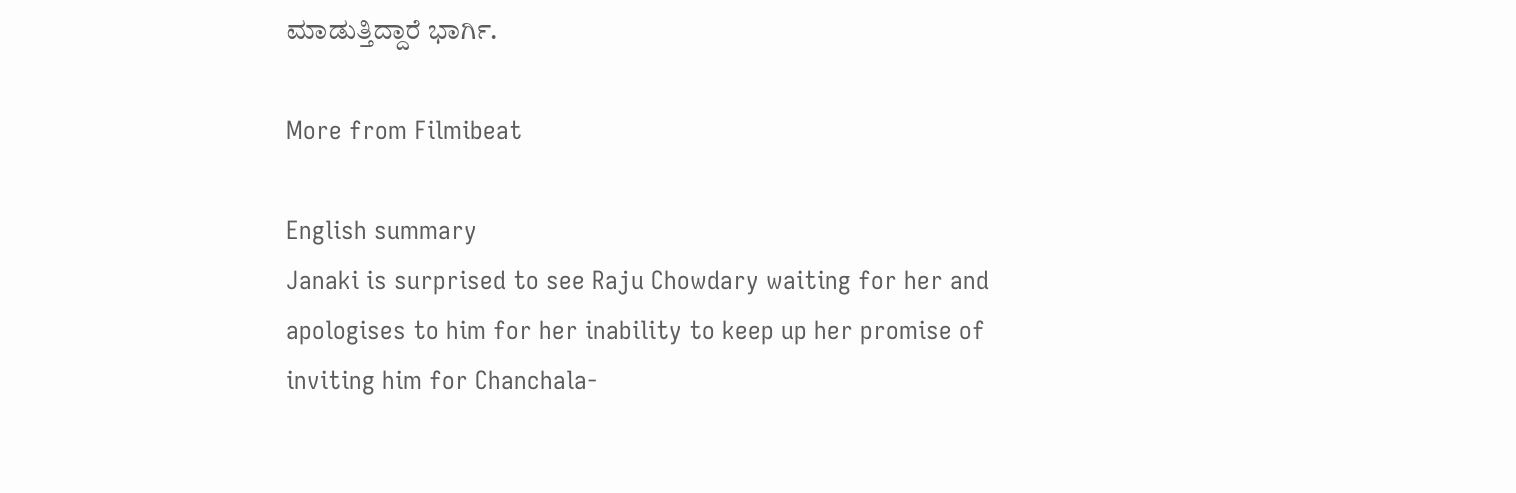ಮಾಡುತ್ತಿದ್ದಾರೆ ಭಾರ್ಗಿ.

More from Filmibeat

English summary
Janaki is surprised to see Raju Chowdary waiting for her and apologises to him for her inability to keep up her promise of inviting him for Chanchala-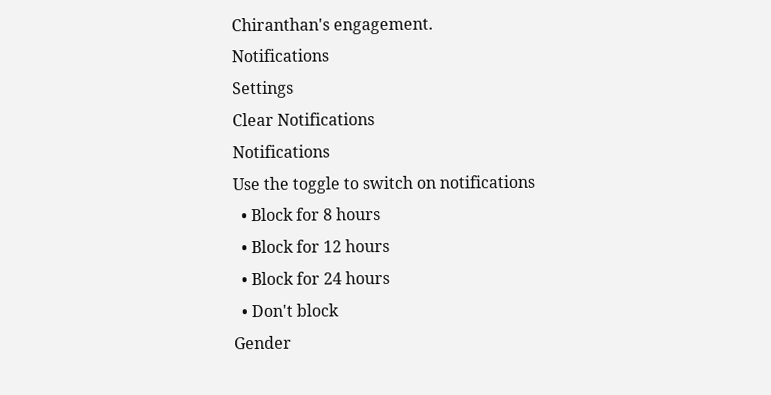Chiranthan's engagement.
Notifications
Settings
Clear Notifications
Notifications
Use the toggle to switch on notifications
  • Block for 8 hours
  • Block for 12 hours
  • Block for 24 hours
  • Don't block
Gender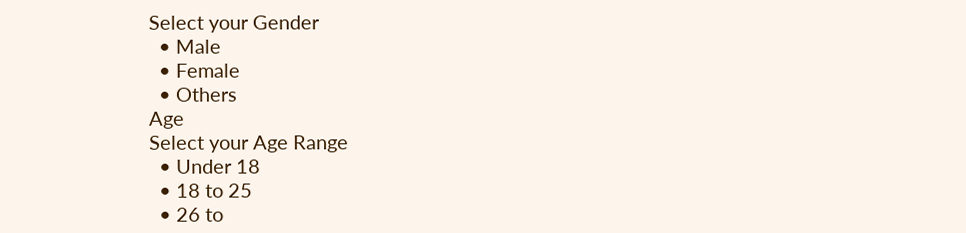Select your Gender
  • Male
  • Female
  • Others
Age
Select your Age Range
  • Under 18
  • 18 to 25
  • 26 to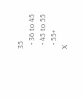35
  • 36 to 45
  • 45 to 55
  • 55+
X